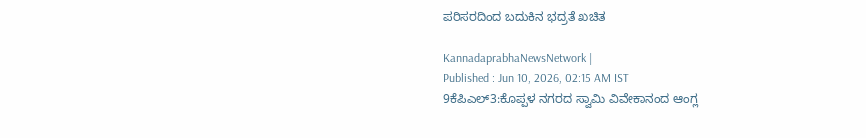ಪರಿಸರದಿಂದ ಬದುಕಿನ ಭದ್ರತೆ ಖಚಿತ

KannadaprabhaNewsNetwork |
Published : Jun 10, 2026, 02:15 AM IST
9ಕೆಪಿಎಲ್3:ಕೊಪ್ಪಳ ನಗರದ ಸ್ವಾಮಿ ವಿವೇಕಾನಂದ ಆಂಗ್ಲ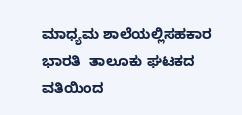ಮಾಧ್ಯಮ ಶಾಲೆಯಲ್ಲಿಸಹಕಾರ ಭಾರತಿ  ತಾಲೂಕು ಘಟಕದ ವತಿಯಿಂದ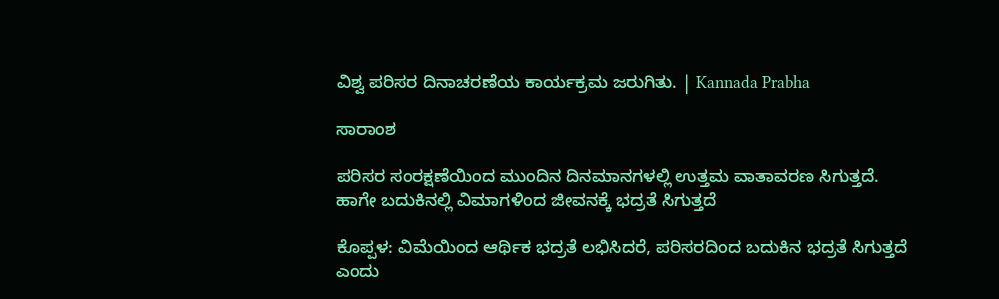ವಿಶ್ವ ಪರಿಸರ ದಿನಾಚರಣೆಯ ಕಾರ್ಯಕ್ರಮ ಜರುಗಿತು. | Kannada Prabha

ಸಾರಾಂಶ

ಪರಿಸರ ಸಂರಕ್ಷಣೆಯಿಂದ ಮುಂದಿನ ದಿನಮಾನಗಳಲ್ಲಿ ಉತ್ತಮ ವಾತಾವರಣ ಸಿಗುತ್ತದೆ. ಹಾಗೇ ಬದುಕಿನಲ್ಲಿ ವಿಮಾಗಳಿಂದ ಜೀವನಕ್ಕೆ ಭದ್ರತೆ ಸಿಗುತ್ತದೆ

ಕೊಪ್ಪಳ: ವಿಮೆಯಿಂದ ಆರ್ಥಿಕ ಭದ್ರತೆ ಲಭಿಸಿದರೆ, ಪರಿಸರದಿಂದ ಬದುಕಿನ ಭದ್ರತೆ ಸಿಗುತ್ತದೆ ಎಂದು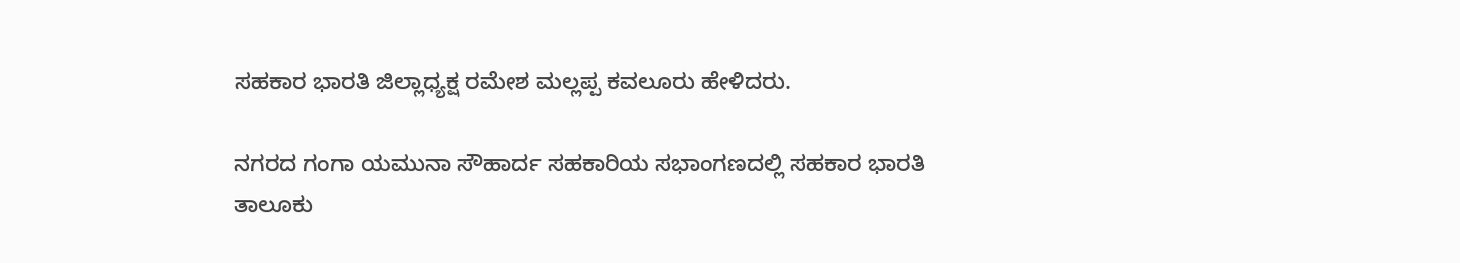ಸಹಕಾರ ಭಾರತಿ ಜಿಲ್ಲಾಧ್ಯಕ್ಷ ರಮೇಶ ಮಲ್ಲಪ್ಪ ಕವಲೂರು ಹೇಳಿದರು.

ನಗರದ ಗಂಗಾ ಯಮುನಾ ಸೌಹಾರ್ದ ಸಹಕಾರಿಯ ಸಭಾಂಗಣದಲ್ಲಿ ಸಹಕಾರ ಭಾರತಿ ತಾಲೂಕು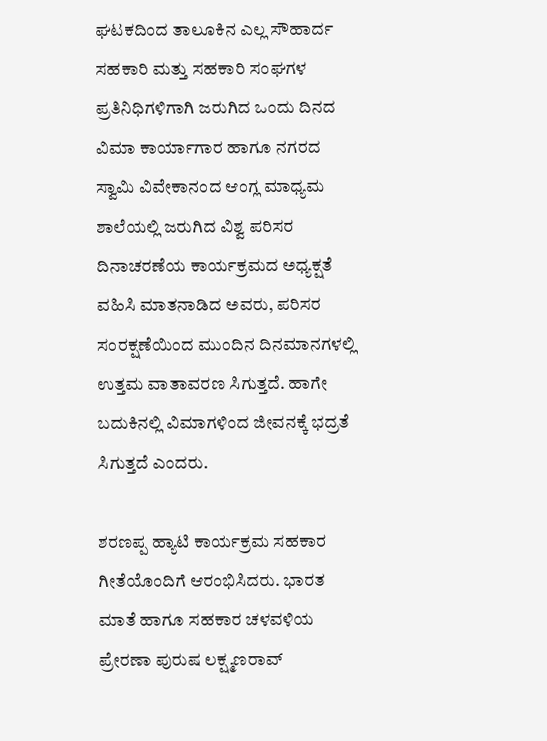ಘಟಕದಿಂದ ತಾಲೂಕಿನ ಎಲ್ಲ ಸೌಹಾರ್ದ ಸಹಕಾರಿ ಮತ್ತು ಸಹಕಾರಿ ಸಂಘಗಳ ಪ್ರತಿನಿಧಿಗಳಿಗಾಗಿ ಜರುಗಿದ ಒಂದು ದಿನದ ವಿಮಾ ಕಾರ್ಯಾಗಾರ ಹಾಗೂ ನಗರದ ಸ್ವಾಮಿ ವಿವೇಕಾನಂದ ಆಂಗ್ಲ ಮಾಧ್ಯಮ ಶಾಲೆಯಲ್ಲಿ ಜರುಗಿದ ವಿಶ್ವ ಪರಿಸರ ದಿನಾಚರಣೆಯ ಕಾರ್ಯಕ್ರಮದ ಅಧ್ಯಕ್ಷತೆ ವಹಿಸಿ ಮಾತನಾಡಿದ ಅವರು, ಪರಿಸರ ಸಂರಕ್ಷಣೆಯಿಂದ ಮುಂದಿನ ದಿನಮಾನಗಳಲ್ಲಿ ಉತ್ತಮ ವಾತಾವರಣ ಸಿಗುತ್ತದೆ. ಹಾಗೇ ಬದುಕಿನಲ್ಲಿ ವಿಮಾಗಳಿಂದ ಜೀವನಕ್ಕೆ ಭದ್ರತೆ ಸಿಗುತ್ತದೆ ಎಂದರು.

ಶರಣಪ್ಪ ಹ್ಯಾಟಿ ಕಾರ್ಯಕ್ರಮ ಸಹಕಾರ ಗೀತೆಯೊಂದಿಗೆ ಆರಂಭಿಸಿದರು. ಭಾರತ ಮಾತೆ ಹಾಗೂ ಸಹಕಾರ ಚಳವಳಿಯ ಪ್ರೇರಣಾ ಪುರುಷ ಲಕ್ಷ್ಮಣರಾವ್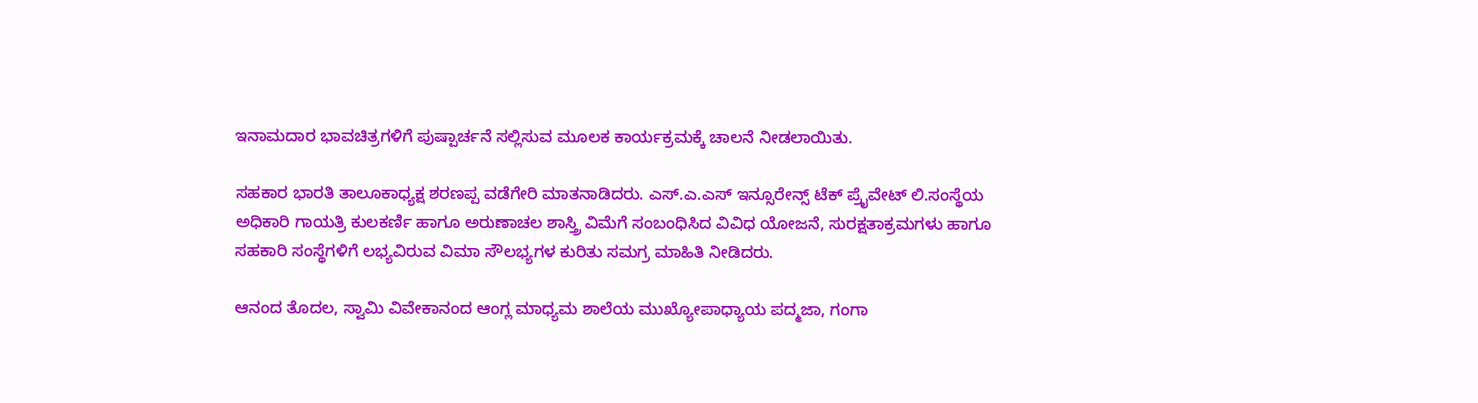ಇನಾಮದಾರ ಭಾವಚಿತ್ರಗಳಿಗೆ ಪುಷ್ಪಾರ್ಚನೆ ಸಲ್ಲಿಸುವ ಮೂಲಕ ಕಾರ್ಯಕ್ರಮಕ್ಕೆ ಚಾಲನೆ ನೀಡಲಾಯಿತು.

ಸಹಕಾರ ಭಾರತಿ ತಾಲೂಕಾಧ್ಯಕ್ಷ ಶರಣಪ್ಪ ವಡೆಗೇರಿ ಮಾತನಾಡಿದರು. ಎಸ್.ಎ.ಎಸ್ ಇನ್ಸೂರೇನ್ಸ್ ಟೆಕ್ ಪ್ರೈವೇಟ್ ಲಿ.ಸಂಸ್ಥೆಯ ಅಧಿಕಾರಿ ಗಾಯತ್ರಿ ಕುಲಕರ್ಣಿ ಹಾಗೂ ಅರುಣಾಚಲ ಶಾಸ್ತ್ರಿ ವಿಮೆಗೆ ಸಂಬಂಧಿಸಿದ ವಿವಿಧ ಯೋಜನೆ, ಸುರಕ್ಷತಾಕ್ರಮಗಳು ಹಾಗೂ ಸಹಕಾರಿ ಸಂಸ್ಥೆಗಳಿಗೆ ಲಭ್ಯವಿರುವ ವಿಮಾ ಸೌಲಭ್ಯಗಳ ಕುರಿತು ಸಮಗ್ರ ಮಾಹಿತಿ ನೀಡಿದರು.

ಆನಂದ ತೊದಲ, ಸ್ವಾಮಿ ವಿವೇಕಾನಂದ ಆಂಗ್ಲ ಮಾಧ್ಯಮ ಶಾಲೆಯ ಮುಖ್ಯೋಪಾಧ್ಯಾಯ ಪದ್ಮಜಾ, ಗಂಗಾ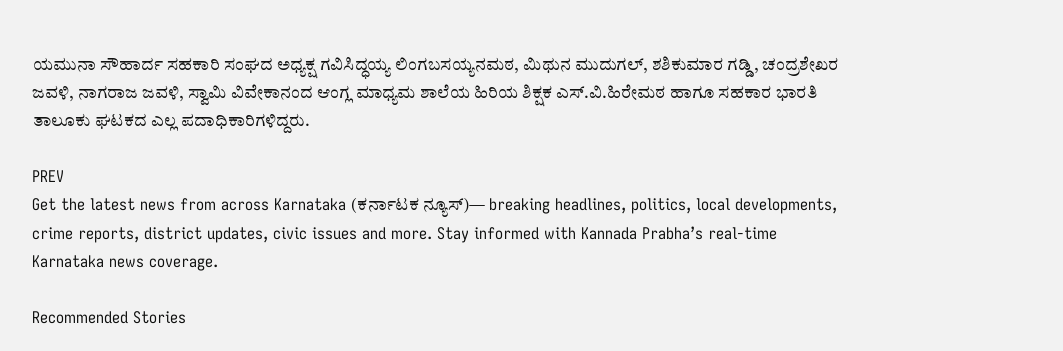ಯಮುನಾ ಸೌಹಾರ್ದ ಸಹಕಾರಿ ಸಂಘದ ಅಧ್ಯಕ್ಷ ಗವಿಸಿದ್ಧಯ್ಯ ಲಿಂಗಬಸಯ್ಯನಮಠ, ಮಿಥುನ ಮುದುಗಲ್, ಶಶಿಕುಮಾರ ಗಡ್ಡಿ, ಚಂದ್ರಶೇಖರ ಜವಳಿ, ನಾಗರಾಜ ಜವಳಿ, ಸ್ವಾಮಿ ವಿವೇಕಾನಂದ ಆಂಗ್ಲ ಮಾಧ್ಯಮ ಶಾಲೆಯ ಹಿರಿಯ ಶಿಕ್ಷಕ ಎಸ್.ವಿ.ಹಿರೇಮಠ ಹಾಗೂ ಸಹಕಾರ ಭಾರತಿ ತಾಲೂಕು ಘಟಕದ ಎಲ್ಲ ಪದಾಧಿಕಾರಿಗಳಿದ್ದರು.

PREV
Get the latest news from across Karnataka (ಕರ್ನಾಟಕ ನ್ಯೂಸ್)— breaking headlines, politics, local developments, crime reports, district updates, civic issues and more. Stay informed with Kannada Prabha’s real‑time Karnataka news coverage.

Recommended Stories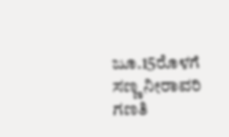ಜೂ.15ರೊಳಗೆ ಸಣ್ಣ ನೀರಾವರಿ ಗಣತಿ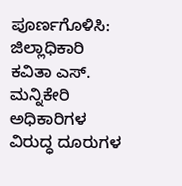ಪೂರ್ಣಗೊಳಿಸಿ: ಜಿಲ್ಲಾಧಿಕಾರಿ ಕವಿತಾ ಎಸ್‌. ಮನ್ನಿಕೇರಿ
ಅಧಿಕಾರಿಗಳ ವಿರುದ್ಧ ದೂರುಗಳ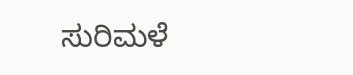ಸುರಿಮಳೆ